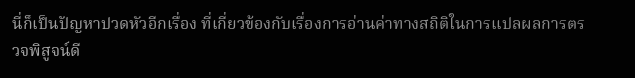นี่ก็เป็นปัญหาปวดหัวอีกเรื่อง ที่เกี่ยวข้องกับเรื่องการอ่านค่าทางสถิติในการแปลผลการตรวจพิสูจน์ดี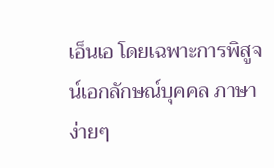เอ็นเอ โดยเฉพาะการพิสูจน์เอกลักษณ์บุคคล ภาษาง่ายๆ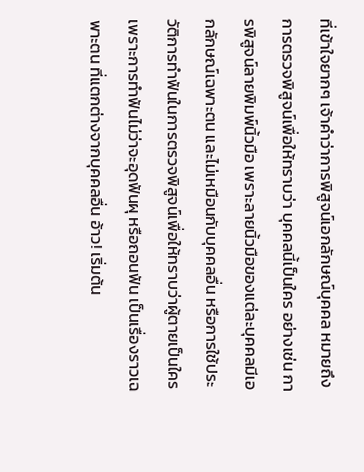ที่เข้าใจยากๆ เจ้าคำว่าการพิสูจน์เอกลักษณ์บุคคล หมายถึงการตรวจพิสูจน์เพื่อให้ทราบว่า บุคคลนี้เป็นใคร อย่างเช่น การพิสูจน์ลายพิมพ์นิ้วมือ เพราะลายนิ้วมือของแต่ละบุคคลมีเอกลักษณ์เฉพาะตน และไม่เหมือนกับบุคคลอื่น หรือการใช้ประวัติการทำฟันในการตรวจพิสูจน์เพื่อให้ทราบว่าผู้ตายเป็นใคร เพราะการทำฟันไม่ว่าจะอุดฟันผุ หรือถอนฟัน เป็นเรื่องราวเฉพาะตน ที่แตกต่างจากบุคคลอื่น อ้าว! เริ่มต้น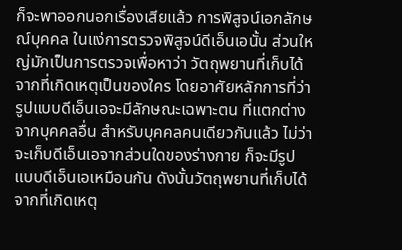ก็จะพาออกนอกเรื่องเสียแล้ว การพิสูจน์เอกลักษณ์บุคคล ในแง่การตรวจพิสูจน์ดีเอ็นเอนั้น ส่วนใหญ่มักเป็นการตรวจเพื่อหาว่า วัตถุพยานที่เก็บได้จากที่เกิดเหตุเป็นของใคร โดยอาศัยหลักการที่ว่า รูปแบบดีเอ็นเอจะมีลักษณะเฉพาะตน ที่แตกต่างจากบุคคลอื่น สำหรับบุคคลคนเดียวกันแล้ว ไม่ว่าจะเก็บดีเอ็นเอจากส่วนใดของร่างกาย ก็จะมีรูปแบบดีเอ็นเอเหมือนกัน ดังนั้นวัตถุพยานที่เก็บได้จากที่เกิดเหตุ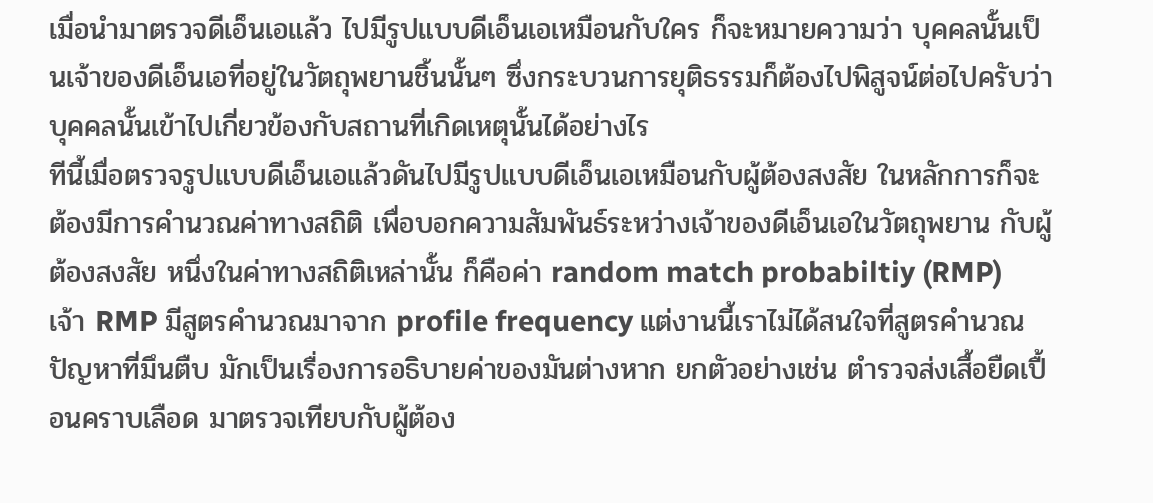เมื่อนำมาตรวจดีเอ็นเอแล้ว ไปมีรูปแบบดีเอ็นเอเหมือนกับใคร ก็จะหมายความว่า บุคคลนั้นเป็นเจ้าของดีเอ็นเอที่อยู่ในวัตถุพยานชิ้นนั้นๆ ซึ่งกระบวนการยุติธรรมก็ต้องไปพิสูจน์ต่อไปครับว่า บุคคลนั้นเข้าไปเกี่ยวข้องกับสถานที่เกิดเหตุนั้นได้อย่างไร
ทีนี้เมื่อตรวจรูปแบบดีเอ็นเอแล้วดันไปมีรูปแบบดีเอ็นเอเหมือนกับผู้ต้องสงสัย ในหลักการก็จะต้องมีการคำนวณค่าทางสถิติ เพื่อบอกความสัมพันธ์ระหว่างเจ้าของดีเอ็นเอในวัตถุพยาน กับผู้ต้องสงสัย หนึ่งในค่าทางสถิติเหล่านั้น ก็คือค่า random match probabiltiy (RMP)
เจ้า RMP มีสูตรคำนวณมาจาก profile frequency แต่งานนี้เราไม่ได้สนใจที่สูตรคำนวณ ปัญหาที่มึนตืบ มักเป็นเรื่องการอธิบายค่าของมันต่างหาก ยกตัวอย่างเช่น ตำรวจส่งเสื้อยืดเปื้อนคราบเลือด มาตรวจเทียบกับผู้ต้อง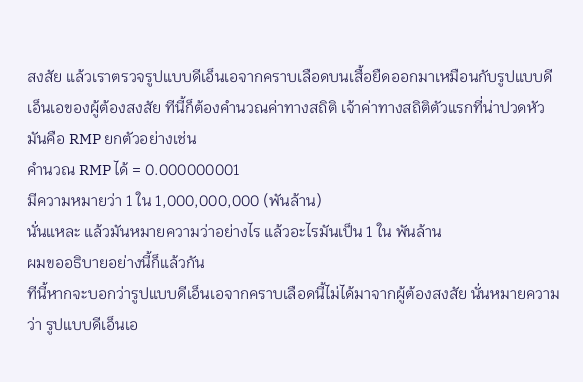สงสัย แล้วเราตรวจรูปแบบดีเอ็นเอจากคราบเลือดบนเสื้อยืดออกมาเหมือนกับรูปแบบดีเอ็นเอของผู้ต้องสงสัย ทีนี้ก็ต้องคำนวณค่าทางสถิติ เจ้าค่าทางสถิติตัวแรกที่น่าปวดหัว มันคือ RMP ยกตัวอย่างเช่น
คำนวณ RMP ได้ = 0.000000001
มีความหมายว่า 1 ใน 1,000,000,000 (พันล้าน)
นั่นแหละ แล้วมันหมายความว่าอย่างไร แล้วอะไรมันเป็น 1 ใน พันล้าน
ผมขออธิบายอย่างนี้ก็แล้วกัน
ทีนี้หากจะบอกว่ารูปแบบดีเอ็นเอจากคราบเลือดนี้ไม่ได้มาจากผู้ต้องสงสัย นั่นหมายความว่า รูปแบบดีเอ็นเอ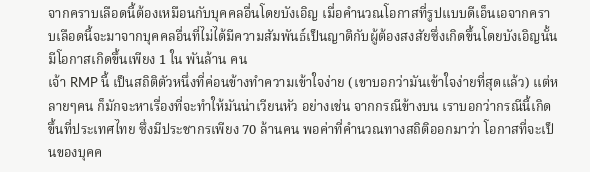จากคราบเลือดนี้ต้องเหมือนกับบุคคลอื่นโดยบังเอิญ เมื่อคำนวณโอกาสที่รูปแบบดีเอ็นเอจากคราบเลือดนี้จะมาจากบุคคลอื่นที่ไม่ได้มีความสัมพันธ์เป็นญาติกับผู้ต้องสงสัยซึ่งเกิดขึ้นโดยบังเอิญนั้น มีโอกาสเกิดขึ้นเพียง 1 ใน พันล้าน คน
เจ้า RMP นี้ เป็นสถิติตัวหนึ่งที่ค่อนข้างทำความเข้าใจง่าย (เขาบอกว่ามันเข้าใจง่ายที่สุดแล้ว) แต่หลายๆคน ก็มักจะหาเรื่องที่จะทำให้มันน่าเวียนหัว อย่างเช่น จากกรณีข้างบน เราบอกว่ากรณีนี้เกิดขึ้นที่ประเทศไทย ซึ่งมีประชากรเพียง 70 ล้านคน พอค่าที่คำนวณทางสถิติออกมาว่า โอกาสที่จะเป็นของบุคค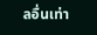ลอื่นเท่า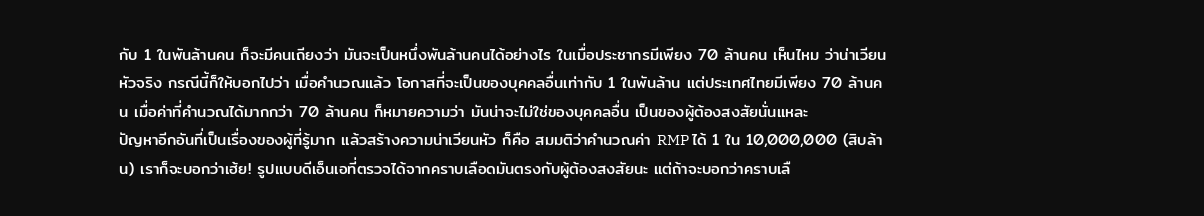กับ 1 ในพันล้านคน ก็จะมีคนเถียงว่า มันจะเป็นหนึ่งพันล้านคนได้อย่างไร ในเมื่อประชากรมีเพียง 70 ล้านคน เห็นไหม ว่าน่าเวียนหัวจริง กรณีนี้ก็ให้บอกไปว่า เมื่อคำนวณแล้ว โอกาสที่จะเป็นของบุคคลอื่นเท่ากับ 1 ในพันล้าน แต่ประเทศไทยมีเพียง 70 ล้านคน เมื่อค่าที่คำนวณได้มากกว่า 70 ล้านคน ก็หมายความว่า มันน่าจะไม่ใช่ของบุคคลอื่น เป็นของผู้ต้องสงสัยนั่นแหละ
ปัญหาอีกอันที่เป็นเรื่องของผู้ที่รู้มาก แล้วสร้างความน่าเวียนหัว ก็คือ สมมติว่าคำนวณค่า RMP ได้ 1 ใน 10,000,000 (สิบล้าน) เราก็จะบอกว่าเฮ้ย! รูปแบบดีเอ็นเอที่ตรวจได้จากคราบเลือดมันตรงกับผู้ต้องสงสัยนะ แต่ถ้าจะบอกว่าคราบเลื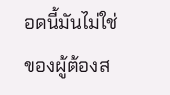อดนี้มันไม่ใช่ของผู้ต้องส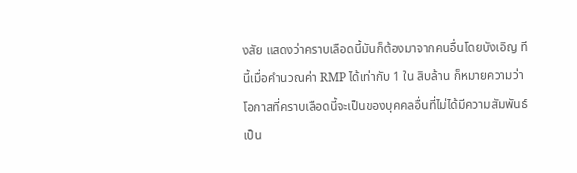งสัย แสดงว่าคราบเลือดนี้มันก็ต้องมาจากคนอื่นโดยบังเอิญ ทีนี้เมื่อคำนวณค่า RMP ได้เท่ากับ 1 ใน สิบล้าน ก็หมายความว่า โอกาสที่คราบเลือดนี้จะเป็นของบุคคลอื่นที่ไม่ได้มีความสัมพันธ์เป็น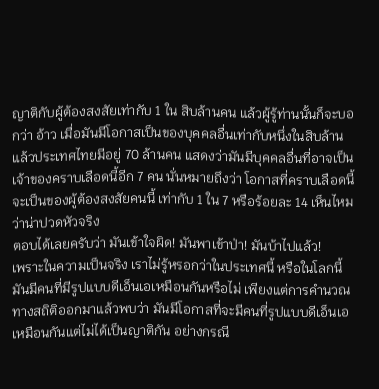ญาติกับผู้ต้องสงสัยเท่ากับ 1 ใน สิบล้านคน แล้วผู้รู้ท่านนั้นก็จะบอกว่า อ้าว เมื่อมันมีโอกาสเป็นของบุคคลอื่นเท่ากับหนึ่งในสิบล้าน แล้วประเทศไทยมีอยู่ 70 ล้านคน แสดงว่ามันมีบุคคลอื่นที่อาจเป็นเจ้าของคราบเลือดนี้อีก 7 คน นั่นหมายถึงว่า โอกาสที่คราบเลือดนี้จะเป็นของผู้ต้องสงสัยคนนี้ เท่ากับ 1 ใน 7 หรือร้อยละ 14 เห็นไหมว่าน่าปวดหัวจริง
ตอบได้เลยครับว่า มันเข้าใจผิด! มันพาเข้าป่า! มันบ้าไปแล้ว!
เพราะในความเป็นจริง เราไม่รู้หรอกว่าในประเทศนี้ หรือในโลกนี้ มันมีคนที่มีรูปแบบดีเอ็นเอเหมือนกันหรือไม่ เพียงแต่การคำนวณทางสถิติออกมาแล้วพบว่า มันมีโอกาสที่จะมีคนที่รูปแบบดีเอ็นเอเหมือนกันแต่ไม่ได้เป็นญาติกัน อย่างกรณี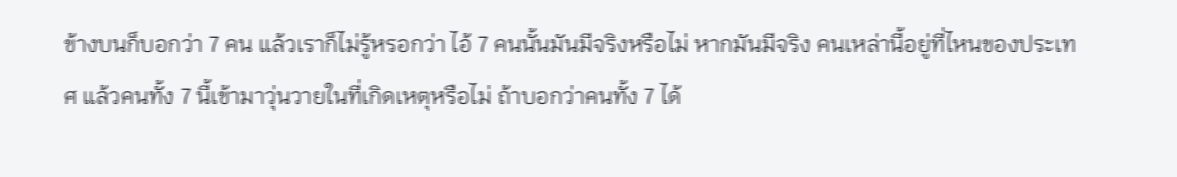ข้างบนก็บอกว่า 7 คน แล้วเราก็ไม่รู้หรอกว่า ไอ้ 7 คนนั้นมันมีจริงหรือไม่ หากมันมีจริง คนเหล่านี้อยู่ที่ไหนของประเทศ แล้วคนทั้ง 7 นี้เข้ามาวุ่นวายในที่เกิดเหตุหรือไม่ ถ้าบอกว่าคนทั้ง 7 ได้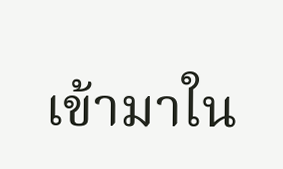เข้ามาใน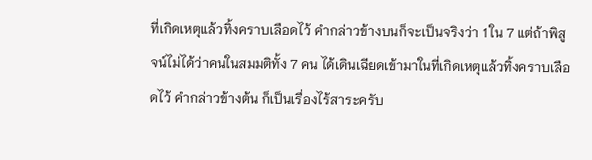ที่เกิดเหตุแล้วทิ้งคราบเลือดไว้ คำกล่าวข้างบนก็จะเป็นจริงว่า 1 ใน 7 แต่ถ้าพิสูจน์ไม่ได้ว่าคนในสมมติทั้ง 7 คน ได้เดินเฉียดเข้ามาในที่เกิดเหตุแล้วทิ้งคราบเลือดไว้ คำกล่าวข้างต้น ก็เป็นเรื่องไร้สาระครับ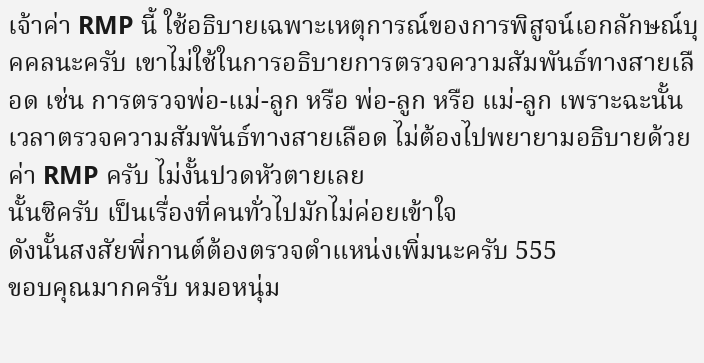เจ้าค่า RMP นี้ ใช้อธิบายเฉพาะเหตุการณ์ของการพิสูจน์เอกลักษณ์บุคคลนะครับ เขาไม่ใช้ในการอธิบายการตรวจความสัมพันธ์ทางสายเลือด เช่น การตรวจพ่อ-แม่-ลูก หรือ พ่อ-ลูก หรือ แม่-ลูก เพราะฉะนั้น เวลาตรวจความสัมพันธ์ทางสายเลือด ไม่ต้องไปพยายามอธิบายด้วยค่า RMP ครับ ไม่งั้นปวดหัวตายเลย
นั้นซิครับ เป็นเรื่องที่คนทั่วไปมักไม่ค่อยเข้าใจ
ดังนั้นสงสัยพี่กานต์ต้องตรวจตำแหน่งเพิ่มนะครับ 555
ขอบคุณมากครับ หมอหนุ่ม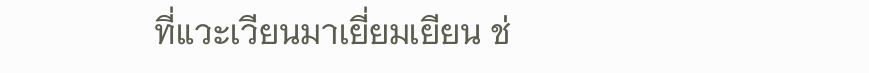ที่แวะเวียนมาเยี่ยมเยียน ช่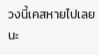วงนี้เคสหายไปเลยนะ